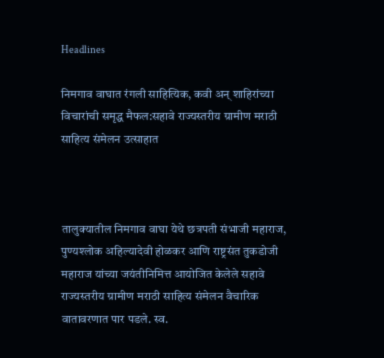Headlines

निमगाव वाघात रंगली साहित्यिक, कवी अन् शाहिरांच्या विचारांची समृद्ध मैफल:सहावे राज्यस्तरीय ग्रामीण मराठी साहित्य संमेलन उत्साहात



तालुक्यातील निमगाव वाघा येथे छत्रपती संभाजी महाराज, पुण्यश्‍लोक अहिल्यादेवी होळकर आणि राष्ट्रसंत तुकडोजी महाराज यांच्या जयंतीनिमित्त आयोजित केलेले सहावे राज्यस्तरीय ग्रामीण मराठी साहित्य संमेलन वैचारिक वातावरणात पार पडले. स्व.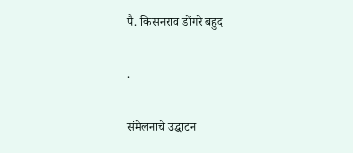पै. किसनराव डोंगरे बहुद

.

संमेलनाचे उद्घाटन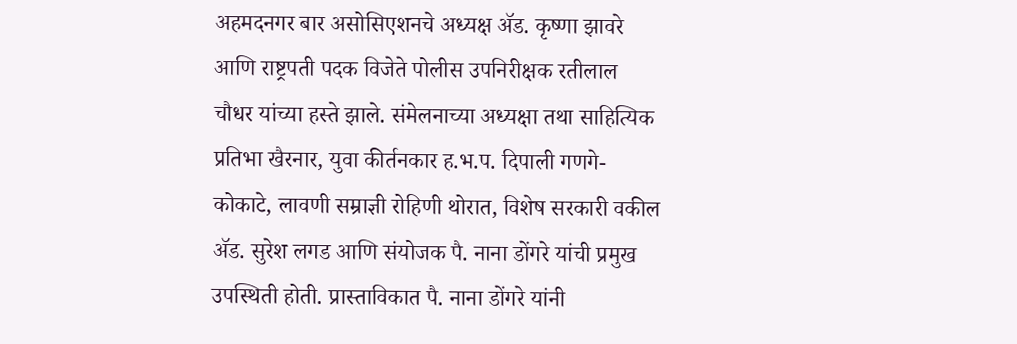अहमदनगर बार असोसिएशनचे अध्यक्ष ॲड. कृष्णा झावरे आणि राष्ट्रपती पदक विजेते पोलीस उपनिरीक्षक रतीलाल चौधर यांच्या हस्ते झाले. संमेलनाच्या अध्यक्षा तथा साहित्यिक प्रतिभा खैरनार, युवा कीर्तनकार ह.भ.प. दिपाली गणगे-कोकाटे, लावणी सम्राज्ञी रोहिणी थोरात, विशेष सरकारी वकील ॲड. सुरेश लगड आणि संयोजक पै. नाना डोंगरे यांची प्रमुख उपस्थिती होती. प्रास्ताविकात पै. नाना डोंगरे यांनी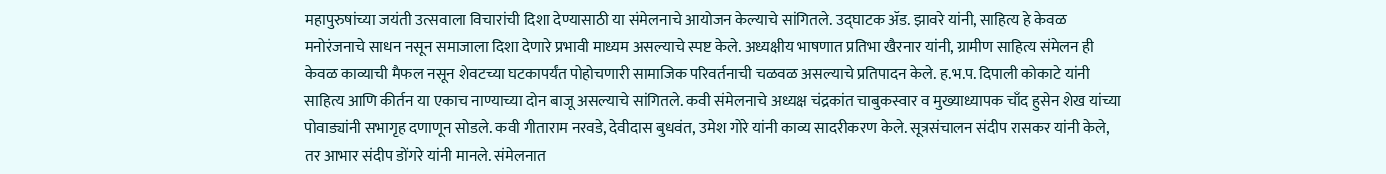महापुरुषांच्या जयंती उत्सवाला विचारांची दिशा देण्यासाठी या संमेलनाचे आयोजन केल्याचे सांगितले. उद्घाटक ॲड. झावरे यांनी, साहित्य हे केवळ मनोरंजनाचे साधन नसून समाजाला दिशा देणारे प्रभावी माध्यम असल्याचे स्पष्ट केले. अध्यक्षीय भाषणात प्रतिभा खैरनार यांनी, ग्रामीण साहित्य संमेलन ही केवळ काव्याची मैफल नसून शेवटच्या घटकापर्यंत पोहोचणारी सामाजिक परिवर्तनाची चळवळ असल्याचे प्रतिपादन केले. ह.भ.प. दिपाली कोकाटे यांनी साहित्य आणि कीर्तन या एकाच नाण्याच्या दोन बाजू असल्याचे सांगितले. कवी संमेलनाचे अध्यक्ष चंद्रकांत चाबुकस्वार व मुख्याध्यापक चाँद हुसेन शेख यांच्या पोवाड्यांनी सभागृह दणाणून सोडले. कवी गीताराम नरवडे, देवीदास बुधवंत, उमेश गोरे यांनी काव्य सादरीकरण केले. सूत्रसंचालन संदीप रासकर यांनी केले, तर आभार संदीप डोंगरे यांनी मानले. संमेलनात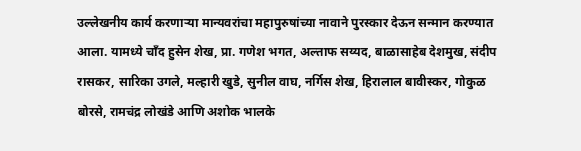उल्लेखनीय कार्य करणाऱ्या मान्यवरांचा महापुरुषांच्या नावाने पुरस्कार देऊन सन्मान करण्यात आला. यामध्ये चाँद हुसेन शेख, प्रा. गणेश भगत, अल्ताफ सय्यद, बाळासाहेब देशमुख, संदीप रासकर, सारिका उगले, मल्हारी खुडे, सुनील वाघ, नर्गिस शेख, हिरालाल बावीस्कर, गोकुळ बोरसे, रामचंद्र लोखंडे आणि अशोक भालके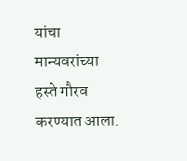यांचा मान्यवरांच्या हस्ते गौरव करण्यात आला.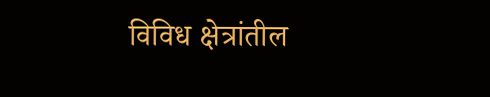विविध क्षेत्रांतील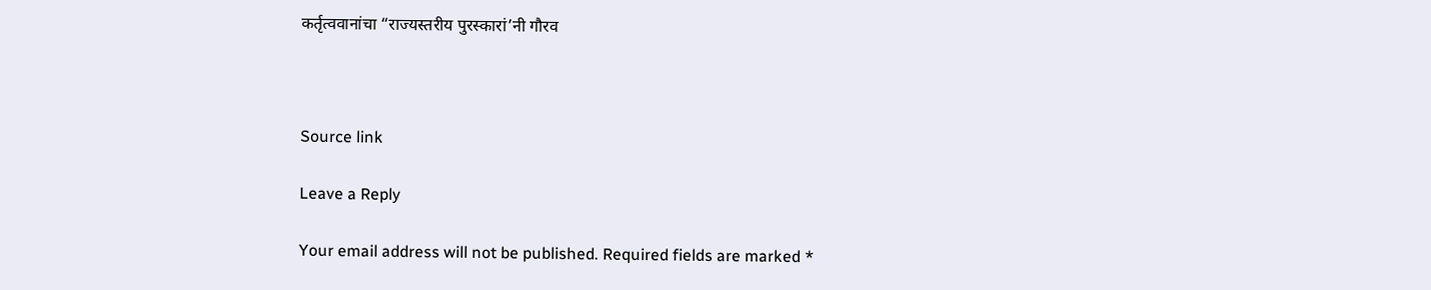कर्तृत्ववानांचा “राज्यस्तरीय पुरस्कारां’नी गौरव



Source link

Leave a Reply

Your email address will not be published. Required fields are marked *